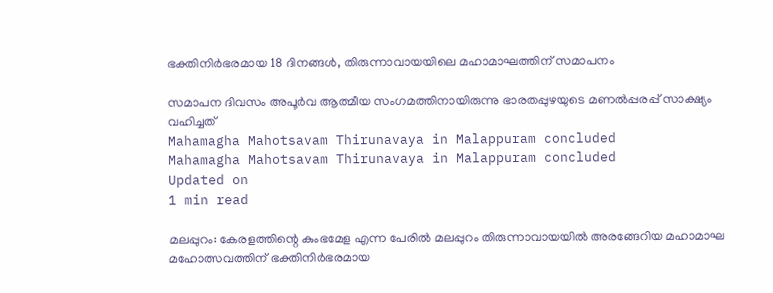ഭക്തിനിര്‍ഭരമായ 18 ദിനങ്ങള്‍, തിരുന്നാവായയിലെ മഹാമാഘത്തിന് സമാപനം

സമാപന ദിവസം അപൂര്‍വ ആത്മീയ സംഗമത്തിനായിരുന്നു ഭാരതപ്പുഴയുടെ മണല്‍പ്പരപ്പ് സാക്ഷ്യം വഹിച്ചത്
Mahamagha Mahotsavam Thirunavaya in Malappuram concluded
Mahamagha Mahotsavam Thirunavaya in Malappuram concluded
Updated on
1 min read

മലപ്പുറം: കേരളത്തിന്റെ കുംഭമേള എന്ന പേരില്‍ മലപ്പുറം തിരുന്നാവായയില്‍ അരങ്ങേറിയ മഹാമാഘ മഹോത്സവത്തിന് ഭക്തിനിര്‍ഭരമായ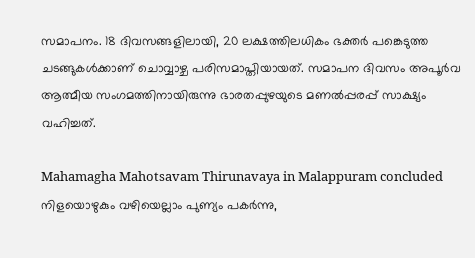സമാപനം. 18 ദിവസങ്ങളിലായി, 20 ലക്ഷത്തിലധികം ഭക്തര്‍ പങ്കെടുത്ത ചടങ്ങുകള്‍ക്കാണ് ചൊവ്വാഴ്ച പരിസമാപ്തിയായത്. സമാപന ദിവസം അപൂര്‍വ ആത്മീയ സംഗമത്തിനായിരുന്നു ഭാരതപ്പുഴയുടെ മണല്‍പ്പരപ്പ് സാക്ഷ്യം വഹിച്ചത്.

Mahamagha Mahotsavam Thirunavaya in Malappuram concluded
നിളയൊഴുകും വഴിയെല്ലാം പുണ്യം പകര്‍ന്നു,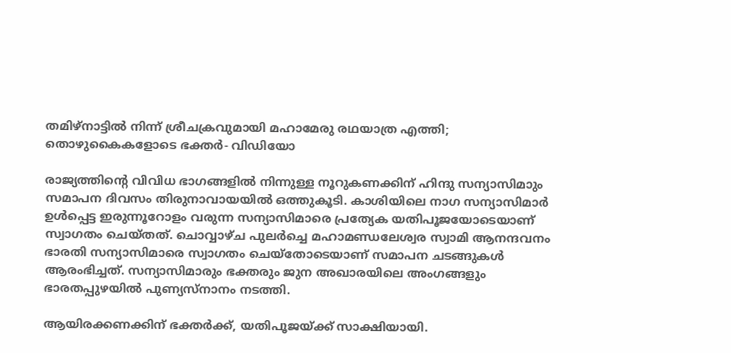തമിഴ്‌നാട്ടില്‍ നിന്ന് ശ്രീചക്രവുമായി മഹാമേരു രഥയാത്ര എത്തി; തൊഴുകൈകളോടെ ഭക്തര്‍- വിഡിയോ

രാജ്യത്തിന്റെ വിവിധ ഭാഗങ്ങളില്‍ നിന്നുള്ള നൂറുകണക്കിന് ഹിന്ദു സന്യാസിമാും സമാപന ദിവസം തിരുനാവായയില്‍ ഒത്തുകൂടി. കാശിയിലെ നാഗ സന്യാസിമാർ ഉള്‍പ്പെട്ട ഇരുന്നൂറോളം വരുന്ന സന്യാസിമാരെ പ്രത്യേക യതിപൂജയോടെയാണ് സ്വാഗതം ചെയ്തത്. ചൊവ്വാഴ്ച പുലര്‍ച്ചെ മഹാമണ്ഡലേശ്വര സ്വാമി ആനന്ദവനം ഭാരതി സന്യാസിമാരെ സ്വാഗതം ചെയ്‌തോടെയാണ് സമാപന ചടങ്ങുകള്‍ ആരംഭിച്ചത്. സന്യാസിമാരും ഭക്തരും ജുന അഖാരയിലെ അംഗങ്ങളും ഭാരതപ്പുഴയില്‍ പുണ്യസ്‌നാനം നടത്തി.

ആയിരക്കണക്കിന് ഭക്തര്‍ക്ക്, യതിപൂജയ്ക്ക് സാക്ഷിയായി.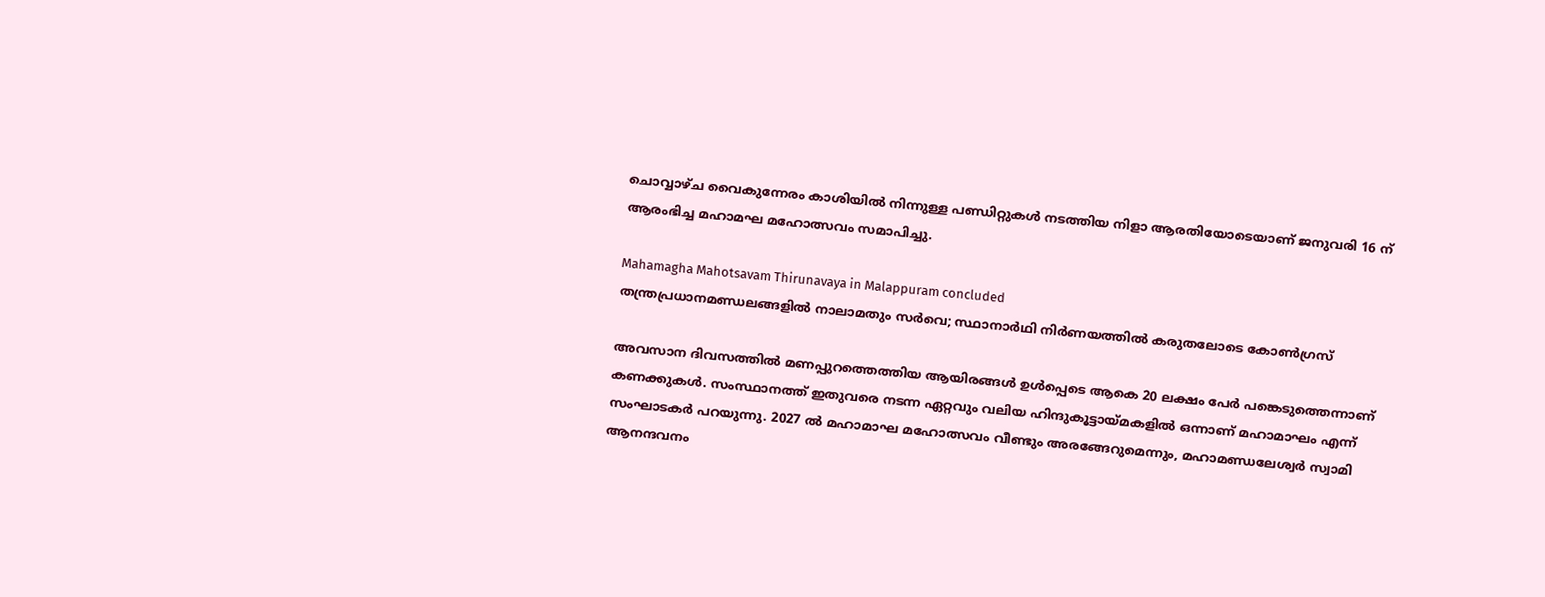ചൊവ്വാഴ്ച വൈകുന്നേരം കാശിയില്‍ നിന്നുള്ള പണ്ഡിറ്റുകള്‍ നടത്തിയ നിളാ ആരതിയോടെയാണ് ജനുവരി 16 ന് ആരംഭിച്ച മഹാമഘ മഹോത്സവം സമാപിച്ചു.

Mahamagha Mahotsavam Thirunavaya in Malappuram concluded
തന്ത്രപ്രധാനമണ്ഡലങ്ങളില്‍ നാലാമതും സര്‍വെ; സ്ഥാനാര്‍ഥി നിര്‍ണയത്തില്‍ കരുതലോടെ കോണ്‍ഗ്രസ്‌

അവസാന ദിവസത്തില്‍ മണപ്പുറത്തെത്തിയ ആയിരങ്ങള്‍ ഉള്‍പ്പെടെ ആകെ 20 ലക്ഷം പേര്‍ പങ്കെടുത്തെന്നാണ് കണക്കുകള്‍. സംസ്ഥാനത്ത് ഇതുവരെ നടന്ന ഏറ്റവും വലിയ ഹിന്ദുകൂട്ടായ്മകളില്‍ ഒന്നാണ് മഹാമാഘം എന്ന് സംഘാടകര്‍ പറയുന്നു. 2027 ല്‍ മഹാമാഘ മഹോത്സവം വീണ്ടും അരങ്ങേറുമെന്നും, മഹാമണ്ഡലേശ്വര്‍ സ്വാമി ആനന്ദവനം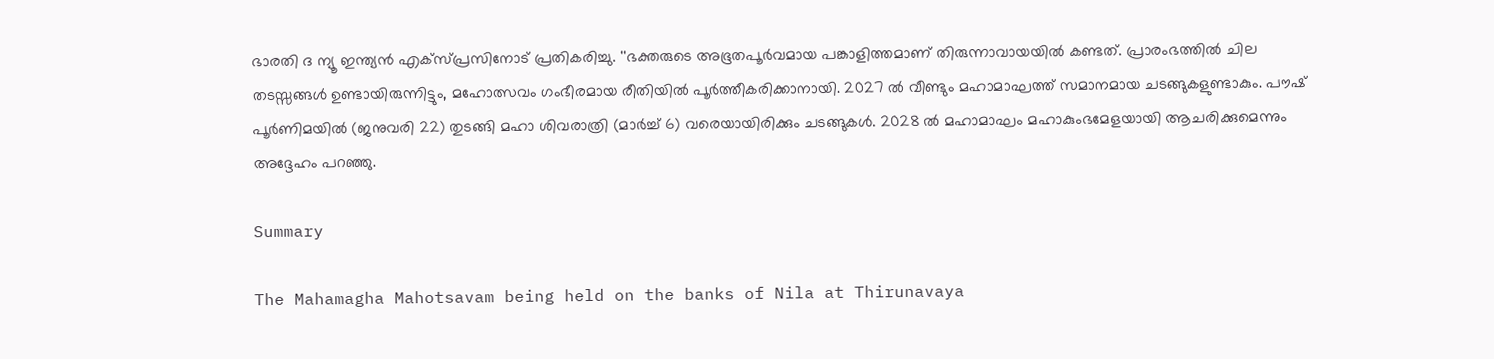ഭാരതി ദ ന്യൂ ഇന്ത്യന്‍ എക്‌സ്പ്രസിനോട് പ്രതികരിച്ചു. ''ഭക്തരുടെ അഭൂതപൂര്‍വമായ പങ്കാളിത്തമാണ് തിരുന്നാവായയില്‍ കണ്ടത്. പ്രാരംഭത്തില്‍ ചില തടസ്സങ്ങള്‍ ഉണ്ടായിരുന്നിട്ടും, മഹോത്സവം ഗംഭീരമായ രീതിയില്‍ പൂർത്തീകരിക്കാനായി. 2027 ല്‍ വീണ്ടും മഹാമാഘത്ത് സമാനമായ ചടങ്ങുകളുണ്ടാകും. പൗഷ് പൂര്‍ണിമയില്‍ (ജനുവരി 22) തുടങ്ങി മഹാ ശിവരാത്രി (മാര്‍ച്ച് 6) വരെയായിരിക്കും ചടങ്ങുകൾ. 2028 ല്‍ മഹാമാഘം മഹാകുംഭമേളയായി ആചരിക്കുമെന്നും അദ്ദേഹം പറഞ്ഞു.

Summary

The Mahamagha Mahotsavam being held on the banks of Nila at Thirunavaya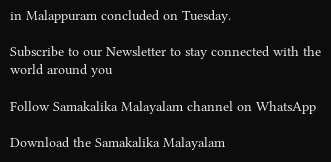in Malappuram concluded on Tuesday.

Subscribe to our Newsletter to stay connected with the world around you

Follow Samakalika Malayalam channel on WhatsApp

Download the Samakalika Malayalam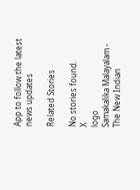App to follow the latest news updates

Related Stories

No stories found.
X
logo
Samakalika Malayalam - The New Indian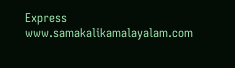Express
www.samakalikamalayalam.com